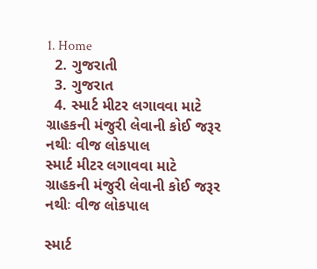1. Home
  2. ગુજરાતી
  3. ગુજરાત
  4. સ્માર્ટ મીટર લગાવવા માટે ગ્રાહકની મંજુરી લેવાની કોઈ જરૂર નથીઃ વીજ લોકપાલ
સ્માર્ટ મીટર લગાવવા માટે ગ્રાહકની મંજુરી લેવાની કોઈ જરૂર નથીઃ વીજ લોકપાલ

સ્માર્ટ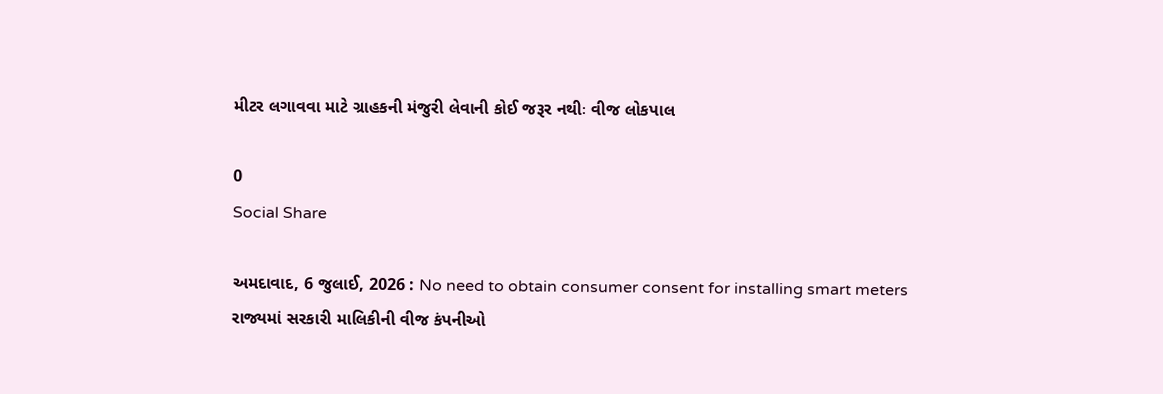મીટર લગાવવા માટે ગ્રાહકની મંજુરી લેવાની કોઈ જરૂર નથીઃ વીજ લોકપાલ

0
Social Share

અમદાવાદ, 6 જુલાઈ, 2026 : No need to obtain consumer consent for installing smart meters  રાજ્યમાં સરકારી માલિકીની વીજ કંપનીઓ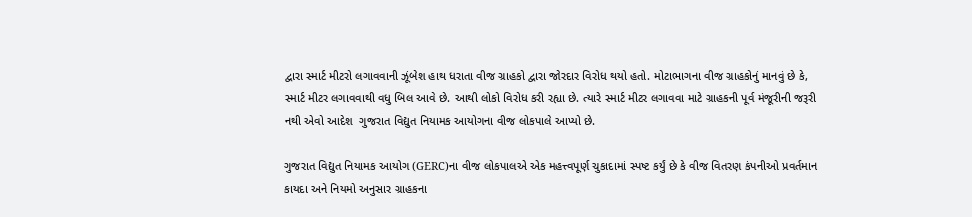દ્વારા સ્માર્ટ મીટરો લગાવવાની ઝૂંબેશ હાથ ધરાતા વીજ ગ્રાહકો દ્વારા જોરદાર વિરોધ થયો હતો. મોટાભાગના વીજ ગ્રાહકોનું માનવું છે કે, સ્માર્ટ મીટર લગાવવાથી વધુ બિલ આવે છે. આથી લોકો વિરોધ કરી રહ્યા છે. ત્યારે સ્માર્ટ મીટર લગાવવા માટે ગ્રાહકની પૂર્વ મંજૂરીની જરૂરી નથી એવો આદેશ  ગુજરાત વિદ્યુત નિયામક આયોગના વીજ લોકપાલે આપ્યો છે.

ગુજરાત વિદ્યુત નિયામક આયોગ (GERC)ના વીજ લોકપાલએ એક મહત્ત્વપૂર્ણ ચુકાદામાં સ્પષ્ટ કર્યું છે કે વીજ વિતરણ કંપનીઓ પ્રવર્તમાન કાયદા અને નિયમો અનુસાર ગ્રાહકના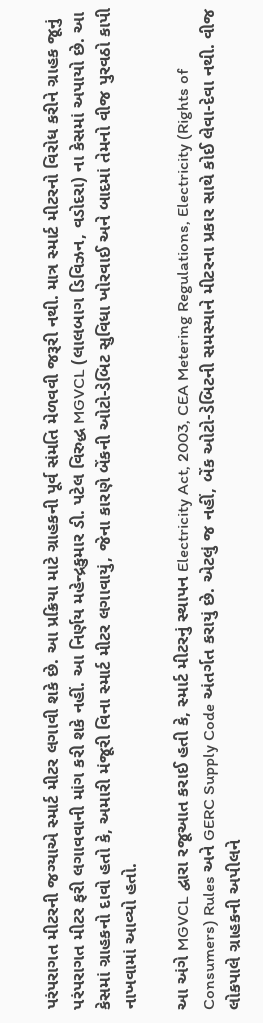પરંપરાગત મીટરની જગ્યાએ સ્માર્ટ મીટર લગાવી શકે છે. આ પ્રક્રિયા માટે ગ્રાહકની પૂર્વ સંમતિ મેળવવી જરૂરી નથી. માત્ર સ્માર્ટ મીટરનો વિરોધ કરીને ગ્રાહક જૂનું પરંપરાગત મીટર ફરી લગાવવાની માંગ કરી શકે નહીં. આ નિર્ણય મહેન્દ્રકુમાર ડી. પટેલ વિરુદ્ધ MGVCL (લાલબાગ ડિવિઝન, વડોદરા) ના કેસમાં અપાયો છે. આ કેસમાં ગ્રાહકનો દાવો હતો કે, અમારી મંજૂરી વિના સ્માર્ટ મીટર લગાવાયું, જેના કારણે બેંકની ઓટો-ડેબિટ સુવિધા ખોરવાઈ અને બાદમાં તેમનો વીજ પુરવઠો કાપી નાખવામાં આવ્યો હતો.

આ અંગે MGVCL દ્વારા રજૂઆત કરાઈ હતી કે, સ્માર્ટ મીટરનું સ્થાપન Electricity Act, 2003, CEA Metering Regulations, Electricity (Rights of Consumers) Rules અને GERC Supply Code અંતર્ગત કરાયું છે. એટલું જ નહીં, બેંક ઓટો-ડેબિટની સમસ્યાને મીટરના પ્રકાર સાથે કોઈ લેવા-દેવા નથી. વીજ લોકપાલે ગ્રાહકની અપીલને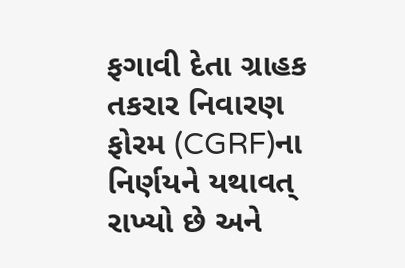ફગાવી દેતા ગ્રાહક તકરાર નિવારણ ફોરમ (CGRF)ના નિર્ણયને યથાવત્ રાખ્યો છે અને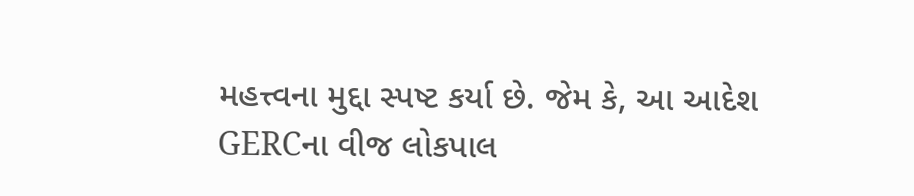મહત્ત્વના મુદ્દા સ્પષ્ટ કર્યા છે. જેમ કે, આ આદેશ GERCના વીજ લોકપાલ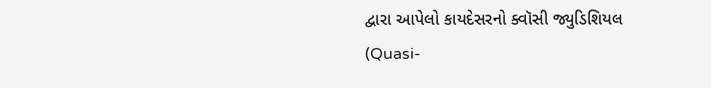દ્વારા આપેલો કાયદેસરનો ક્વૉસી જ્યુડિશિયલ (Quasi-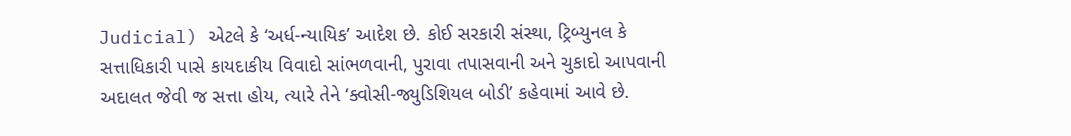Judicial) એટલે કે ‘અર્ધ-ન્યાયિક’ આદેશ છે. કોઈ સરકારી સંસ્થા, ટ્રિબ્યુનલ કે સત્તાધિકારી પાસે કાયદાકીય વિવાદો સાંભળવાની, પુરાવા તપાસવાની અને ચુકાદો આપવાની અદાલત જેવી જ સત્તા હોય, ત્યારે તેને ‘ક્વોસી-જ્યુડિશિયલ બોડી’ કહેવામાં આવે છે.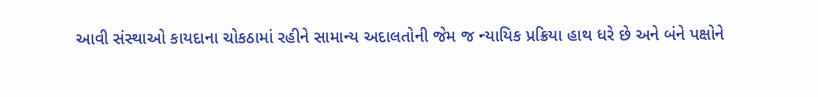આવી સંસ્થાઓ કાયદાના ચોકઠામાં રહીને સામાન્ય અદાલતોની જેમ જ ન્યાયિક પ્રક્રિયા હાથ ધરે છે અને બંને પક્ષોને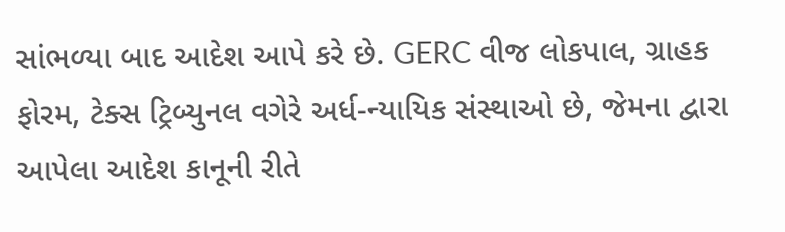સાંભળ્યા બાદ આદેશ આપે કરે છે. GERC વીજ લોકપાલ, ગ્રાહક ફોરમ, ટેક્સ ટ્રિબ્યુનલ વગેરે અર્ધ-ન્યાયિક સંસ્થાઓ છે, જેમના દ્વારા આપેલા આદેશ કાનૂની રીતે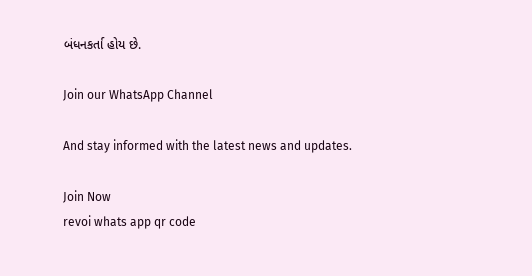બંધનકર્તા હોય છે.

Join our WhatsApp Channel

And stay informed with the latest news and updates.

Join Now
revoi whats app qr code